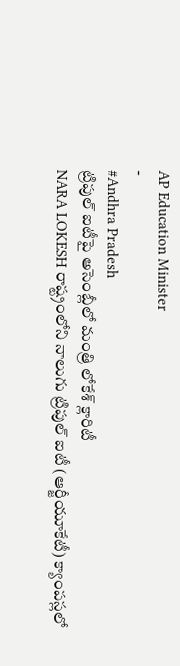AP Education Minister
-
#Andhra Pradesh
ట్రిపుల్ ఐటీపై అసెంబ్లీలో మంత్రి లోకేశ్ క్లారిటీ
NARA LOKESH రాష్ట్రంలోని నాలుగు ట్రిపుల్ ఐటీ (ఆర్జీయూకేటీ) క్యాంపస్లలో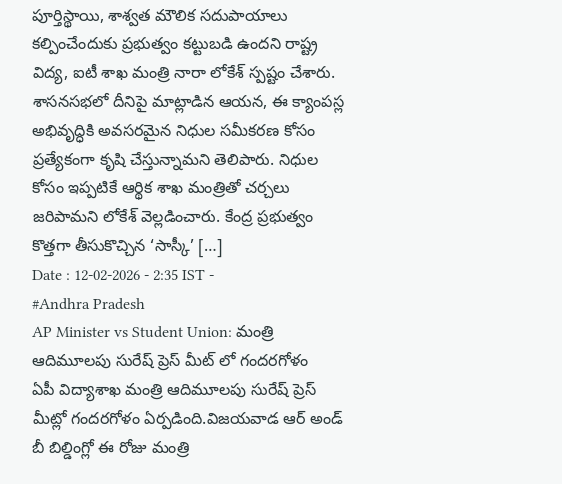పూర్తిస్థాయి, శాశ్వత మౌలిక సదుపాయాలు కల్పించేందుకు ప్రభుత్వం కట్టుబడి ఉందని రాష్ట్ర విద్య, ఐటీ శాఖ మంత్రి నారా లోకేశ్ స్పష్టం చేశారు. శాసనసభలో దీనిపై మాట్లాడిన ఆయన, ఈ క్యాంపస్ల అభివృద్ధికి అవసరమైన నిధుల సమీకరణ కోసం ప్రత్యేకంగా కృషి చేస్తున్నామని తెలిపారు. నిధుల కోసం ఇప్పటికే ఆర్థిక శాఖ మంత్రితో చర్చలు జరిపామని లోకేశ్ వెల్లడించారు. కేంద్ర ప్రభుత్వం కొత్తగా తీసుకొచ్చిన ‘సాస్కీ’ […]
Date : 12-02-2026 - 2:35 IST -
#Andhra Pradesh
AP Minister vs Student Union: మంత్రి ఆదిమూలపు సురేష్ ప్రెస్ మీట్ లో గందరగోళం
ఏపీ విద్యాశాఖ మంత్రి ఆదిమూలపు సురేష్ ప్రెస్ మీట్లో గందరగోళం ఏర్పడింది.విజయవాడ ఆర్ అండ్ బీ బిల్డింగ్లో ఈ రోజు మంత్రి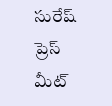సురేష్ ప్రెస్ మీట్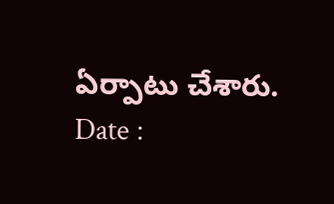ఏర్పాటు చేశారు.
Date :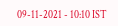09-11-2021 - 10:10 IST